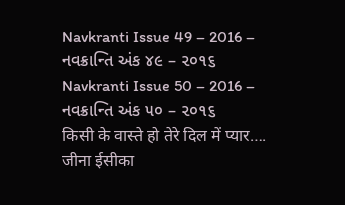Navkranti Issue 49 – 2016 – નવક્રાન્તિ અંક ૪૯ – ૨૦૧૬
Navkranti Issue 50 – 2016 – નવક્રાન્તિ અંક ૫૦ – ૨૦૧૬
किसी के वास्ते हो तेरे दिल में प्यार…. जीना ईसीका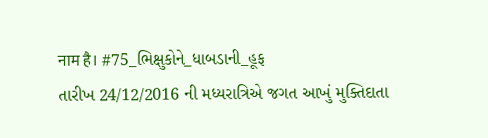नाम है। #75_ભિક્ષુકોને_ધાબડાની_હૂફ
તારીખ 24/12/2016 ની મધ્યરાત્રિએ જગત આખું મુક્તિદાતા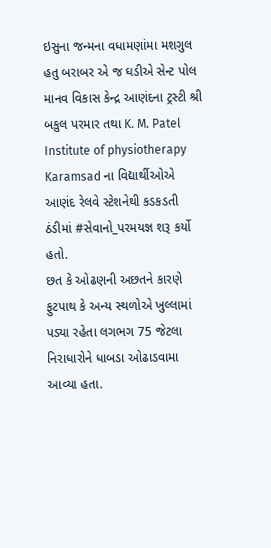ઇસુના જન્મના વધામણાંમા મશગુલ હતુ બરાબર એ જ ઘડીએ સેન્ટ પોલ માનવ વિકાસ કેન્દ્ર આણંદના ટ્રસ્ટી શ્રી બકુલ પરમાર તથા K. M. Patel Institute of physiotherapy Karamsad ના વિદ્યાર્થીઓએ આણંદ રેલવે સ્ટેશનેથી કડકડતી ઠંડીમાં #સેવાનો_પરમયજ્ઞ શરૂ કર્યો હતો.
છત કે ઓઢણની અછતને કારણે ફુટપાથ કે અન્ય સ્થળોએ ખુલ્લામાં પડ્યા રહેતા લગભગ 75 જેટલા નિરાધારોને ધાબડા ઓઢાડવામા આવ્યા હતા.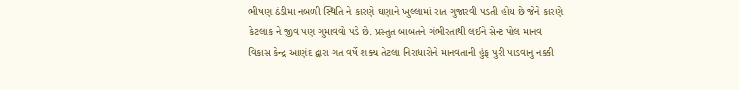ભીષણ ઠંડીમા નબળી સ્થિતિ ને કારણે ઘણાને ખુલ્લામાં રાત ગુજારવી પડતી હોય છે જેને કારણે કેટલાક ને જીવ પણ ગુમાવવો પડે છે. પ્રસ્તુત બાબતને ગંભીરતાથી લઈને સેન્ટ પોલ માનવ વિકાસ કેન્દ્ર આણંદ દ્વારા ગત વર્ષે શક્ય તેટલા નિરાધારોને માનવતાની હુંફ પુરી પાડવાનુ નક્કી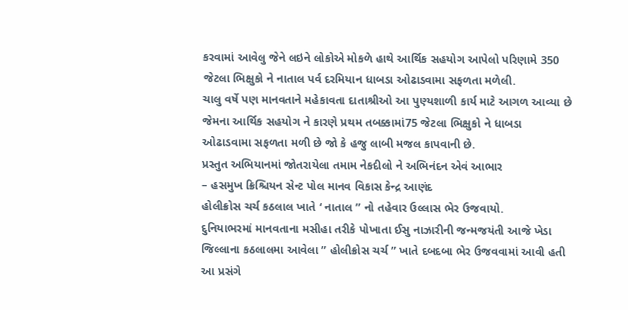કરવામાં આવેલુ જેને લઇને લોકોએ મોકળે હાથે આર્થિક સહયોગ આપેલો પરિણામે 350 જેટલા ભિક્ષુકો ને નાતાલ પર્વ દરમિયાન ધાબડા ઓઢાડવામા સફળતા મળેલી.
ચાલુ વર્ષે પણ માનવતાને મહેકાવતા દાતાશ્રીઓ આ પુણ્યશાળી કાર્ય માટે આગળ આવ્યા છે જેમના આર્થિક સહયોગ ને કારણે પ્રથમ તબક્કામાં75 જેટલા ભિક્ષુકો ને ધાબડા ઓઢાડવામા સફળતા મળી છે જો કે હજુ લાબી મજલ કાપવાની છે.
પ્રસ્તુત અભિયાનમાં જોતરાયેલા તમામ નેકદીલો ને અભિનંદન એવં આભાર
– હસમુખ ક્રિશ્ચિયન સેન્ટ પોલ માનવ વિકાસ કેન્દ્ર આણંદ
હોલીક્રોસ ચર્ચ કઠલાલ ખાતે ‘ નાતાલ ” નો તહેવાર ઉલ્લાસ ભેર ઉજવાયો.
દુનિયાભરમાં માનવતાના મસીહા તરીકે પોખાતા ઈસુ નાઝારીની જન્મજયંતી આજે ખેડા જિલ્લાના કઠલાલમા આવેલા ” હોલીક્રોસ ચર્ચ ” ખાતે દબદબા ભેર ઉજવવામાં આવી હતી આ પ્રસંગે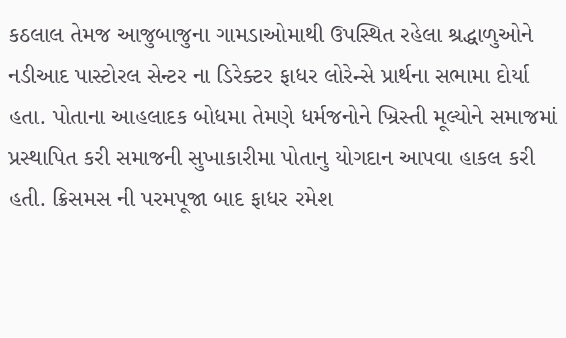કઠલાલ તેમજ આજુબાજુના ગામડાઓમાથી ઉપસ્થિત રહેલા શ્રદ્ધાળુઓને નડીઆદ પાસ્ટોરલ સેન્ટર ના ડિરેક્ટર ફાધર લોરેન્સે પ્રાર્થના સભામા દોર્યા હતા. પોતાના આહલાદક બોધમા તેમણે ધર્મજનોને ખ્રિસ્તી મૂલ્યોને સમાજમાં પ્રસ્થાપિત કરી સમાજની સુખાકારીમા પોતાનુ યોગદાન આપવા હાકલ કરી હતી. ક્રિસમસ ની પરમપૂજા બાદ ફાધર રમેશ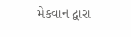મેકવાન દ્વારા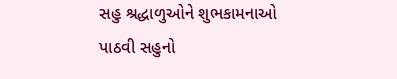સહુ શ્રદ્ધાળુઓને શુભકામનાઓ પાઠવી સહુનો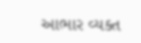આભાર વ્યક્ત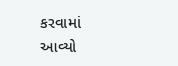કરવામાં આવ્યો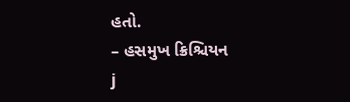હતો.
– હસમુખ ક્રિશ્ચિયન
j